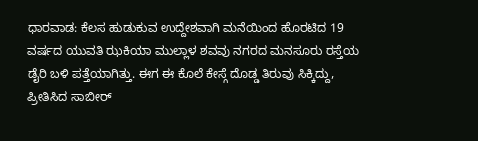ಧಾರವಾಡ: ಕೆಲಸ ಹುಡುಕುವ ಉದ್ದೇಶವಾಗಿ ಮನೆಯಿಂದ ಹೊರಟಿದ 19 ವರ್ಷದ ಯುವತಿ ಝಕಿಯಾ ಮುಲ್ಲಾಳ ಶವವು ನಗರದ ಮನಸೂರು ರಸ್ತೆಯ ಡೈರಿ ಬಳಿ ಪತ್ತೆಯಾಗಿತ್ತು. ಈಗ ಈ ಕೊಲೆ ಕೇಸ್ಗೆ ದೊಡ್ಡ ತಿರುವು ಸಿಕ್ಕಿದ್ದು, ಪ್ರೀತಿಸಿದ ಸಾಬೀರ್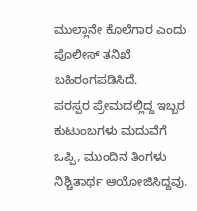ಮುಲ್ಲಾನೇ ಕೊಲೆಗಾರ ಎಂದು ಪೊಲೀಸ್ ತನಿಖೆ ಬಹಿರಂಗಪಡಿಸಿದೆ.
ಪರಸ್ಪರ ಪ್ರೇಮದಲ್ಲಿದ್ದ ಇಬ್ಬರ ಕುಟುಂಬಗಳು ಮದುವೆಗೆ ಒಪ್ಪಿ, ಮುಂದಿನ ತಿಂಗಳು ನಿಶ್ಚಿತಾರ್ಥ ಆಯೋಜಿಸಿದ್ದವು.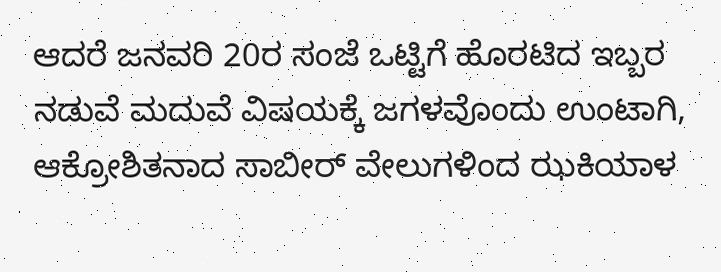ಆದರೆ ಜನವರಿ 20ರ ಸಂಜೆ ಒಟ್ಟಿಗೆ ಹೊರಟಿದ ಇಬ್ಬರ ನಡುವೆ ಮದುವೆ ವಿಷಯಕ್ಕೆ ಜಗಳವೊಂದು ಉಂಟಾಗಿ, ಆಕ್ರೋಶಿತನಾದ ಸಾಬೀರ್ ವೇಲುಗಳಿಂದ ಝಕಿಯಾಳ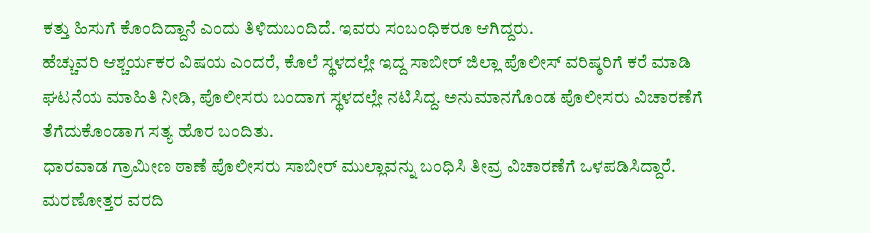ಕತ್ತು ಹಿಸುಗೆ ಕೊಂದಿದ್ದಾನೆ ಎಂದು ತಿಳಿದುಬಂದಿದೆ. ಇವರು ಸಂಬಂಧಿಕರೂ ಆಗಿದ್ದರು.
ಹೆಚ್ಚುವರಿ ಆಶ್ಚರ್ಯಕರ ವಿಷಯ ಎಂದರೆ, ಕೊಲೆ ಸ್ಥಳದಲ್ಲೇ ಇದ್ದ ಸಾಬೀರ್ ಜಿಲ್ಲಾ ಪೊಲೀಸ್ ವರಿಷ್ಠರಿಗೆ ಕರೆ ಮಾಡಿ ಘಟನೆಯ ಮಾಹಿತಿ ನೀಡಿ, ಪೊಲೀಸರು ಬಂದಾಗ ಸ್ಥಳದಲ್ಲೇ ನಟಿಸಿದ್ದ. ಅನುಮಾನಗೊಂಡ ಪೊಲೀಸರು ವಿಚಾರಣೆಗೆ ತೆಗೆದುಕೊಂಡಾಗ ಸತ್ಯ ಹೊರ ಬಂದಿತು.
ಧಾರವಾಡ ಗ್ರಾಮೀಣ ಠಾಣೆ ಪೊಲೀಸರು ಸಾಬೀರ್ ಮುಲ್ಲಾವನ್ನು ಬಂಧಿಸಿ ತೀವ್ರ ವಿಚಾರಣೆಗೆ ಒಳಪಡಿಸಿದ್ದಾರೆ. ಮರಣೋತ್ತರ ವರದಿ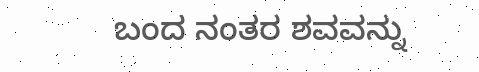ಬಂದ ನಂತರ ಶವವನ್ನು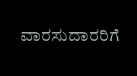ವಾರಸುದಾರರಿಗೆ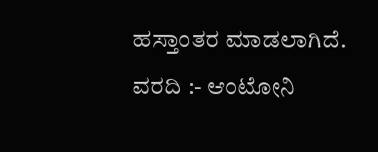ಹಸ್ತಾಂತರ ಮಾಡಲಾಗಿದೆ.
ವರದಿ :- ಆಂಟೋನಿ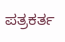ಪತ್ರಕರ್ತ